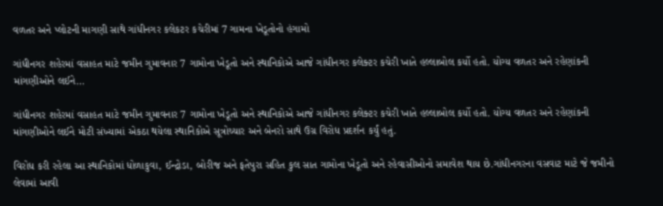વળતર અને પ્લોટની માગણી સાથે ગાંધીનગર કલેકટર કચેરીમાં 7 ગામના ખેડૂતોનો હંગામો

ગાંધીનગર શહેરમાં વસાહત માટે જમીન ગુમાવનાર 7 ગામોના ખેડૂતો અને સ્થાનિકોએ આજે ગાંધીનગર કલેક્ટર કચેરી ખાતે હલ્લાબોલ કર્યો હતો. યોગ્ય વળતર અને રહેણાંકની માંગણીઓને લઈને…

ગાંધીનગર શહેરમાં વસાહત માટે જમીન ગુમાવનાર 7 ગામોના ખેડૂતો અને સ્થાનિકોએ આજે ગાંધીનગર કલેક્ટર કચેરી ખાતે હલ્લાબોલ કર્યો હતો. યોગ્ય વળતર અને રહેણાંકની માંગણીઓને લઈને મોટી સંખ્યામાં એકઠા થયેલા સ્થાનિકોએ સૂત્રોચ્ચાર અને બેનરો સાથે ઉગ્ર વિરોધ પ્રદર્શન કર્યું હતું.

વિરોધ કરી રહેલા આ સ્થાનિકોમાં ધોળાકુવા, ઈન્દ્રોડા, બોરીજ અને ફતેપુરા સહિત કુલ સાત ગામોના ખેડૂતો અને રહેવાસીઓનો સમાવેશ થાય છે.ગાંધીનગરના વસવાટ માટે જે જમીનો લેવામાં આવી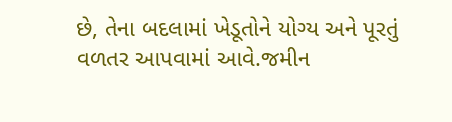છે, તેના બદલામાં ખેડૂતોને યોગ્ય અને પૂરતું વળતર આપવામાં આવે.જમીન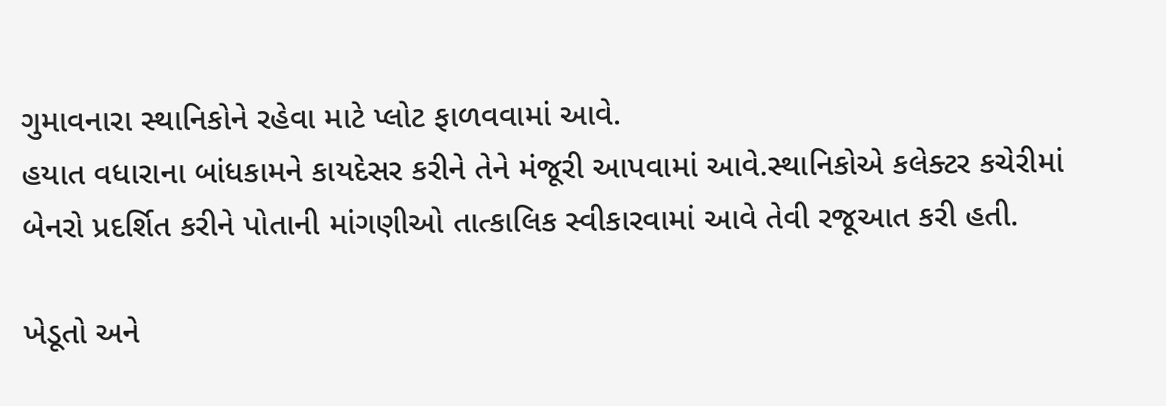ગુમાવનારા સ્થાનિકોને રહેવા માટે પ્લોટ ફાળવવામાં આવે.
હયાત વધારાના બાંધકામને કાયદેસર કરીને તેને મંજૂરી આપવામાં આવે.સ્થાનિકોએ કલેક્ટર કચેરીમાં બેનરો પ્રદર્શિત કરીને પોતાની માંગણીઓ તાત્કાલિક સ્વીકારવામાં આવે તેવી રજૂઆત કરી હતી.

ખેડૂતો અને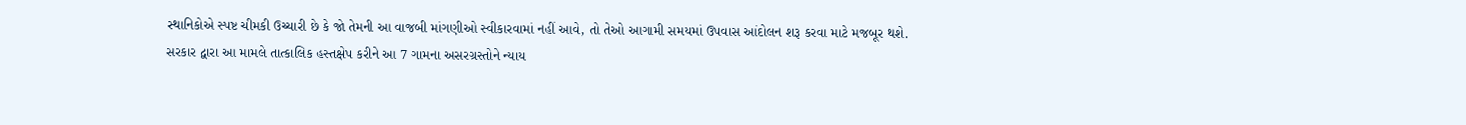સ્થાનિકોએ સ્પષ્ટ ચીમકી ઉચ્ચારી છે કે જો તેમની આ વાજબી માંગણીઓ સ્વીકારવામાં નહીં આવે, તો તેઓ આગામી સમયમાં ઉપવાસ આંદોલન શરૂ કરવા માટે મજબૂર થશે. સરકાર દ્વારા આ મામલે તાત્કાલિક હસ્તક્ષેપ કરીને આ 7 ગામના અસરગ્રસ્તોને ન્યાય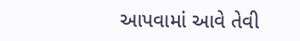આપવામાં આવે તેવી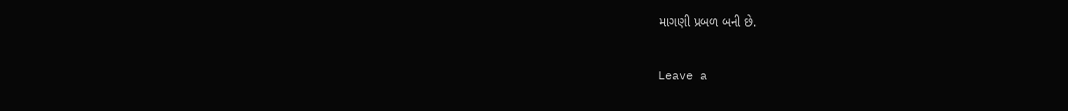માગણી પ્રબળ બની છે.

Leave a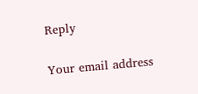Reply

Your email address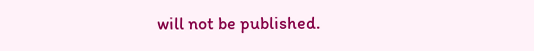will not be published.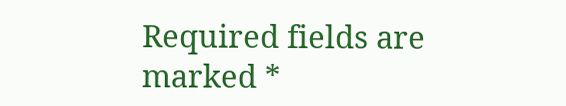Required fields are marked *